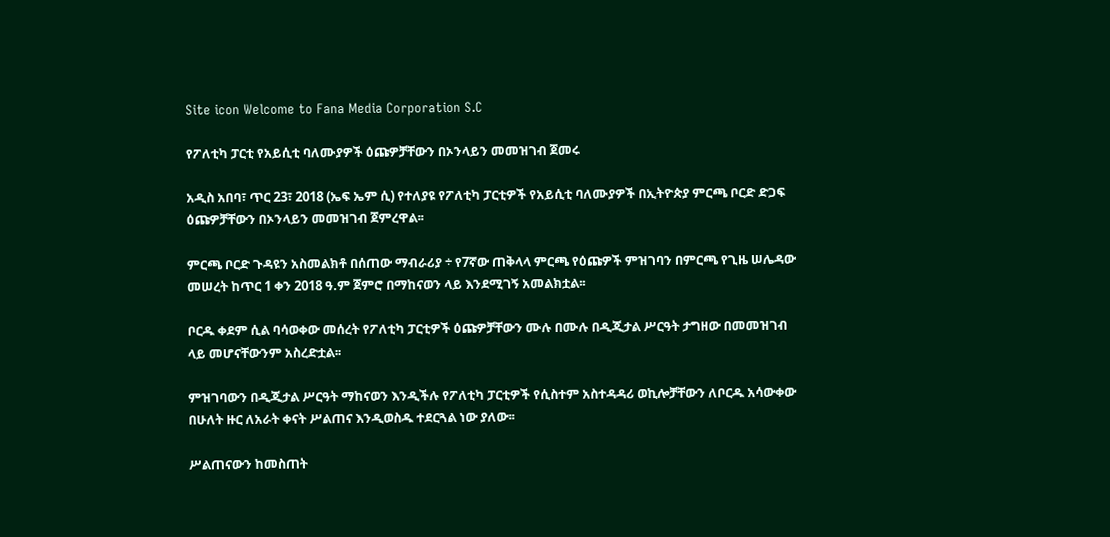Site icon Welcome to Fana Media Corporation S.C

የፖለቲካ ፓርቲ የአይሲቲ ባለሙያዎች ዕጩዎቻቸውን በኦንላይን መመዝገብ ጀመሩ

አዲስ አበባ፣ ጥር 23፣ 2018 (ኤፍ ኤም ሲ) የተለያዩ የፖለቲካ ፓርቲዎች የአይሲቲ ባለሙያዎች በኢትዮጵያ ምርጫ ቦርድ ድጋፍ ዕጩዎቻቸውን በኦንላይን መመዝገብ ጀምረዋል፡፡

ምርጫ ቦርድ ጉዳዩን አስመልክቶ በሰጠው ማብራሪያ ÷ የ7ኛው ጠቅላላ ምርጫ የዕጩዎች ምዝገባን በምርጫ የጊዜ ሠሌዳው መሠረት ከጥር 1 ቀን 2018 ዓ.ም ጀምሮ በማከናወን ላይ እንደሚገኝ አመልክቷል፡፡

ቦርዱ ቀደም ሲል ባሳወቀው መሰረት የፖለቲካ ፓርቲዎች ዕጩዎቻቸውን ሙሉ በሙሉ በዲጂታል ሥርዓት ታግዘው በመመዝገብ ላይ መሆናቸውንም አስረድቷል፡፡

ምዝገባውን በዲጂታል ሥርዓት ማከናወን እንዲችሉ የፖለቲካ ፓርቲዎች የሲስተም አስተዳዳሪ ወኪሎቻቸውን ለቦርዱ አሳውቀው በሁለት ዙር ለአራት ቀናት ሥልጠና እንዲወስዱ ተደርጓል ነው ያለው፡፡

ሥልጠናውን ከመስጠት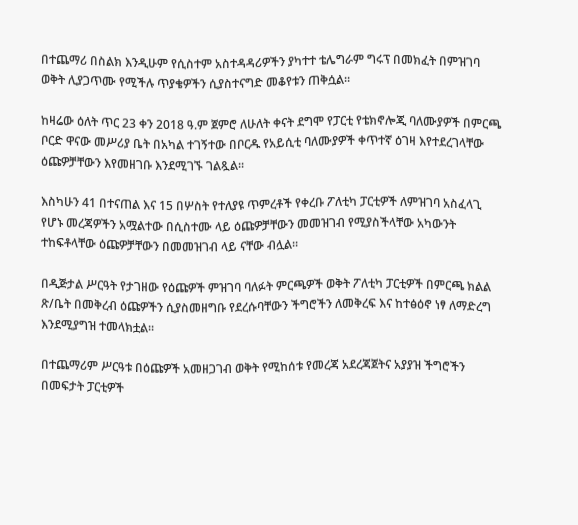በተጨማሪ በስልክ እንዲሁም የሲስተም አስተዳዳሪዎችን ያካተተ ቴሌግራም ግሩፕ በመክፈት በምዝገባ ወቅት ሊያጋጥሙ የሚችሉ ጥያቄዎችን ሲያስተናግድ መቆየቱን ጠቅሷል።

ከዛሬው ዕለት ጥር 23 ቀን 2018 ዓ.ም ጀምሮ ለሁለት ቀናት ደግሞ የፓርቲ የቴክኖሎጂ ባለሙያዎች በምርጫ ቦርድ ዋናው መሥሪያ ቤት በአካል ተገኝተው በቦርዱ የአይሲቲ ባለሙያዎች ቀጥተኛ ዕገዛ እየተደረገላቸው ዕጩዎቻቸውን እየመዘገቡ እንደሚገኙ ገልጿል፡፡

እስካሁን 41 በተናጠል እና 15 በሦስት የተለያዩ ጥምረቶች የቀረቡ ፖለቲካ ፓርቲዎች ለምዝገባ አስፈላጊ የሆኑ መረጃዎችን አሟልተው በሲስተሙ ላይ ዕጩዎቻቸውን መመዝገብ የሚያስችላቸው አካውንት ተከፍቶላቸው ዕጩዎቻቸውን በመመዝገብ ላይ ናቸው ብሏል።

በዲጅታል ሥርዓት የታገዘው የዕጩዎች ምዝገባ ባለፉት ምርጫዎች ወቅት ፖለቲካ ፓርቲዎች በምርጫ ክልል ጽ/ቤት በመቅረብ ዕጩዎችን ሲያስመዘግቡ የደረሱባቸውን ችግሮችን ለመቅረፍ እና ከተፅዕኖ ነፃ ለማድረግ እንደሚያግዝ ተመላክቷል፡፡

በተጨማሪም ሥርዓቱ በዕጩዎች አመዘጋገብ ወቅት የሚከሰቱ የመረጃ አደረጃጀትና አያያዝ ችግሮችን በመፍታት ፓርቲዎች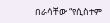በራሳቸው “የሲስተም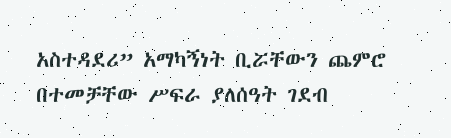አስተዳደሪ” አማካኝነት ቢሯቸውን ጨምሮ በተመቻቸው ሥፍራ ያለሰዓት ገደብ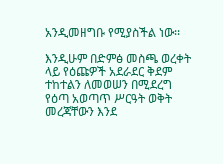አንዲመዘግቡ የሚያስችል ነው፡፡

እንዲሁም በድምፅ መስጫ ወረቀት ላይ የዕጩዎች አደራደር ቅደም ተከተልን ለመወሠን በሚደረግ የዕጣ አወጣጥ ሥርዓት ወቅት መረጃቸውን እንደ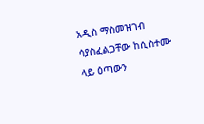አዲስ ማስመዝገብ ሳያስፈልጋቸው ከሲስተሙ ላይ ዕጣውን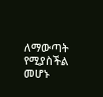ለማውጣት የሚያስችል መሆኑ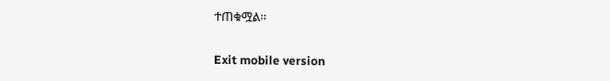ተጠቁሟል፡፡

Exit mobile version